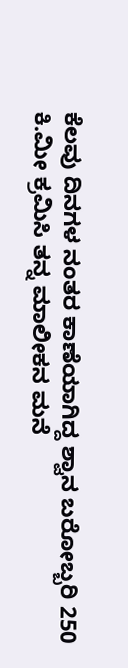ಕೆಲವು ದಿನಗಳ ನಂತರ ಕಾಣೆಯಾಗಿದ್ದ ಶ್ವಾನ ಬರೋಬ್ಬರಿ 250 ಕಿ.ಮೀ ಕ್ರಮಿಸಿ ತನ್ನ ಮಾಲೀಕನ ಮನೆ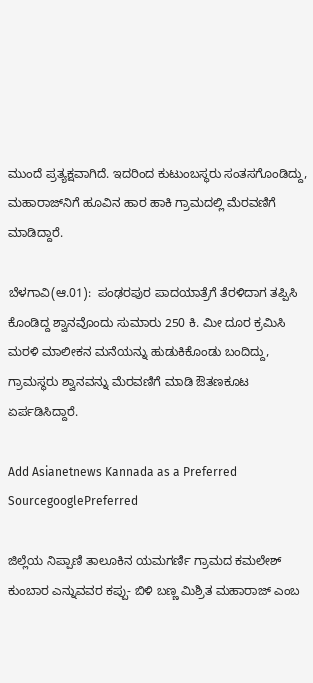ಮುಂದೆ ಪ್ರತ್ಯಕ್ಷವಾಗಿದೆ. ಇದರಿಂದ ಕುಟುಂಬಸ್ಥರು ಸಂತಸಗೊಂಡಿದ್ದು, ಮಹಾರಾಜ್‌ನಿಗೆ ಹೂವಿನ ಹಾರ ಹಾಕಿ ಗ್ರಾಮದಲ್ಲಿ ಮೆರವಣಿಗೆ ಮಾಡಿದ್ದಾರೆ.

ಬೆಳಗಾವಿ(ಆ.01):  ಪಂಢರಪುರ ಪಾದಯಾತ್ರೆಗೆ ತೆರಳಿದಾಗ ತಪ್ಪಿಸಿ ಕೊಂಡಿದ್ದ ಶ್ವಾನವೊಂದು ಸುಮಾರು 250 ಕಿ. ಮೀ ದೂರ ಕ್ರಮಿಸಿ ಮರಳಿ ಮಾಲೀಕನ ಮನೆಯನ್ನು ಹುಡುಕಿಕೊಂಡು ಬಂದಿದ್ದು, ಗ್ರಾಮಸ್ಥರು ಶ್ವಾನವನ್ನು ಮೆರವಣಿಗೆ ಮಾಡಿ ಔತಣಕೂಟ ಏರ್ಪಡಿಸಿದ್ದಾರೆ.

Add Asianetnews Kannada as a Preferred SourcegooglePreferred

ಜಿಲ್ಲೆಯ ನಿಪ್ಪಾಣಿ ತಾಲೂಕಿನ ಯಮಗರ್ಣಿ ಗ್ರಾಮದ ಕಮಲೇಶ್ ಕುಂಬಾರ ಎನ್ನುವವರ ಕಪ್ಪು- ಬಿಳಿ ಬಣ್ಣ ಮಿಶ್ರಿತ ಮಹಾರಾಜ್ ಎಂಬ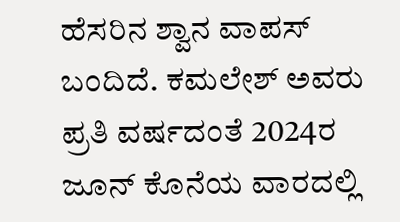ಹೆಸರಿನ ಶ್ವಾನ ವಾಪಸ್ ಬಂದಿದೆ. ಕಮಲೇಶ್ ಅವರು ಪ್ರತಿ ವರ್ಷದಂತೆ 2024ರ ಜೂನ್ ಕೊನೆಯ ವಾರದಲ್ಲಿ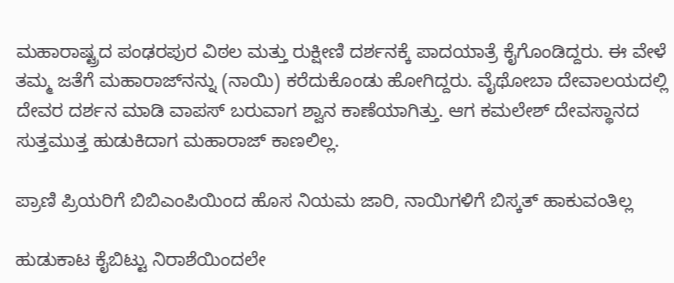ಮಹಾರಾಷ್ಟ್ರದ ಪಂಢರಪುರ ವಿಠಲ ಮತ್ತು ರುಕ್ಷೀಣಿ ದರ್ಶನಕ್ಕೆ ಪಾದಯಾತ್ರೆ ಕೈಗೊಂಡಿದ್ದರು. ಈ ವೇಳೆ ತಮ್ಮ ಜತೆಗೆ ಮಹಾರಾಜ್‌ನನ್ನು (ನಾಯಿ) ಕರೆದುಕೊಂಡು ಹೋಗಿದ್ದರು. ವೈಥೋಬಾ ದೇವಾಲಯದಲ್ಲಿ ದೇವರ ದರ್ಶನ ಮಾಡಿ ವಾಪಸ್ ಬರುವಾಗ ಶ್ವಾನ ಕಾಣೆಯಾಗಿತ್ತು. ಆಗ ಕಮಲೇಶ್ ದೇವಸ್ಥಾನದ ಸುತ್ತಮುತ್ತ ಹುಡುಕಿದಾಗ ಮಹಾರಾಜ್ ಕಾಣಲಿಲ್ಲ.

ಪ್ರಾಣಿ ಪ್ರಿಯರಿಗೆ ಬಿಬಿಎಂಪಿಯಿಂದ ಹೊಸ ನಿಯಮ ಜಾರಿ, ನಾಯಿಗಳಿಗೆ ಬಿಸ್ಕತ್‌ ಹಾಕುವಂತಿಲ್ಲ

ಹುಡುಕಾಟ ಕೈಬಿಟ್ಟು ನಿರಾಶೆಯಿಂದಲೇ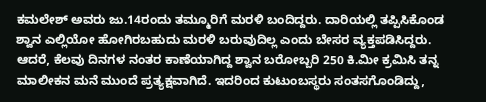ಕಮಲೇಶ್ ಅವರು ಜು.14ರಂದು ತಮ್ಮೂರಿಗೆ ಮರಳಿ ಬಂದಿದ್ದರು. ದಾರಿಯಲ್ಲಿ ತಪ್ಪಿಸಿಕೊಂಡ ಶ್ವಾನ ಎಲ್ಲಿಯೋ ಹೋಗಿರಬಹುದು ಮರಳಿ ಬರುವುದಿಲ್ಲ ಎಂದು ಬೇಸರ ವ್ಯಕ್ತಪಡಿಸಿದ್ದರು. ಆದರೆ, ಕೆಲವು ದಿನಗಳ ನಂತರ ಕಾಣೆಯಾಗಿದ್ದ ಶ್ವಾನ ಬರೋಬ್ಬರಿ 250 ಕಿ.ಮೀ ಕ್ರಮಿಸಿ ತನ್ನ ಮಾಲೀಕನ ಮನೆ ಮುಂದೆ ಪ್ರತ್ಯಕ್ಷವಾಗಿದೆ. ಇದರಿಂದ ಕುಟುಂಬಸ್ಥರು ಸಂತಸಗೊಂಡಿದ್ದು,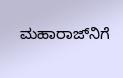ಮಹಾರಾಜ್‌ನಿಗೆ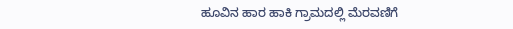ಹೂವಿನ ಹಾರ ಹಾಕಿ ಗ್ರಾಮದಲ್ಲಿ ಮೆರವಣಿಗೆ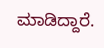ಮಾಡಿದ್ದಾರೆ.